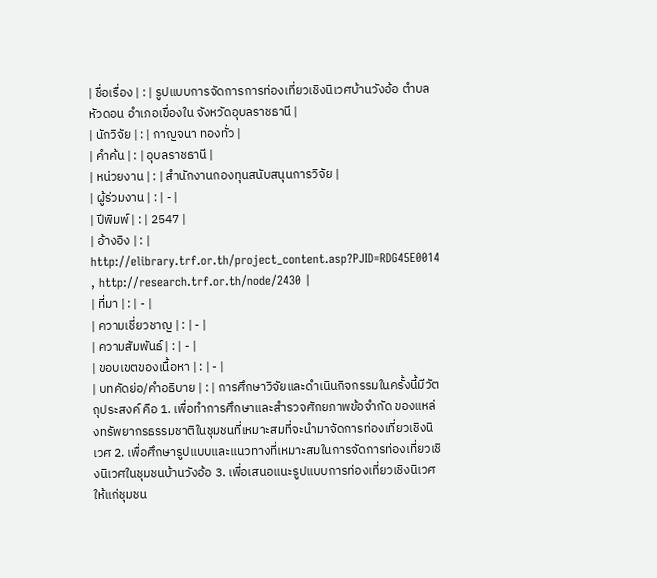| ชื่อเรื่อง | : | รูปแบบการจัดการการท่องเที่ยวเชิงนิเวศบ้านวังอ้อ ตำบลหัวดอน อำเภอเขื่องใน จังหวัดอุบลราชธานี |
| นักวิจัย | : | กาญจนา ทองทั่ว |
| คำค้น | : | อุบลราชธานี |
| หน่วยงาน | : | สำนักงานกองทุนสนับสนุนการวิจัย |
| ผู้ร่วมงาน | : | - |
| ปีพิมพ์ | : | 2547 |
| อ้างอิง | : | http://elibrary.trf.or.th/project_content.asp?PJID=RDG45E0014 , http://research.trf.or.th/node/2430 |
| ที่มา | : | - |
| ความเชี่ยวชาญ | : | - |
| ความสัมพันธ์ | : | - |
| ขอบเขตของเนื้อหา | : | - |
| บทคัดย่อ/คำอธิบาย | : | การศึกษาวิจัยและดำเนินกิจกรรมในครั้งนี้มีวัตถุประสงค์ คือ 1. เพื่อทำการศึกษาและสำรวจศักยภาพข้อจำกัด ของแหล่งทรัพยากรธรรมชาติในชุมชนที่เหมาะสมที่จะนำมาจัดการท่องเที่ยวเชิงนิเวศ 2. เพื่อศึกษารูปแบบและแนวทางที่เหมาะสมในการจัดการท่องเที่ยวเชิงนิเวศในชุมชนบ้านวังอ้อ 3. เพื่อเสนอแนะรูปแบบการท่องเที่ยวเชิงนิเวศให้แก่ชุมชน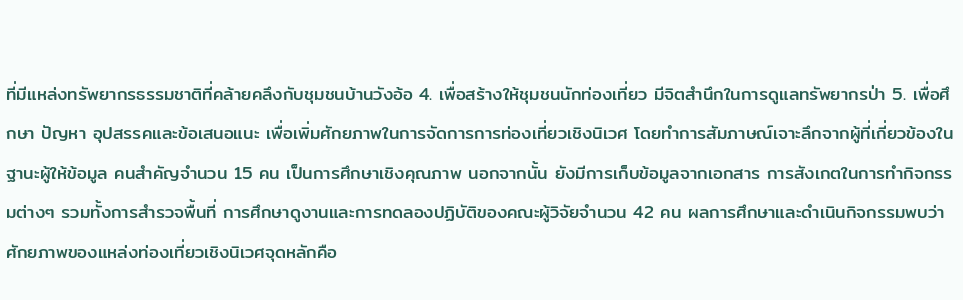ที่มีแหล่งทรัพยากรธรรมชาติที่คล้ายคลึงกับชุมชนบ้านวังอ้อ 4. เพื่อสร้างให้ชุมชนนักท่องเที่ยว มีจิตสำนึกในการดูแลทรัพยากรป่า 5. เพื่อศึกษา ปัญหา อุปสรรคและข้อเสนอแนะ เพื่อเพิ่มศักยภาพในการจัดการการท่องเที่ยวเชิงนิเวศ โดยทำการสัมภาษณ์เจาะลึกจากผู้ที่เกี่ยวข้องในฐานะผู้ให้ข้อมูล คนสำคัญจำนวน 15 คน เป็นการศึกษาเชิงคุณภาพ นอกจากนั้น ยังมีการเก็บข้อมูลจากเอกสาร การสังเกตในการทำกิจกรรมต่างๆ รวมทั้งการสำรวจพื้นที่ การศึกษาดูงานและการทดลองปฏิบัติของคณะผู้วิจัยจำนวน 42 คน ผลการศึกษาและดำเนินกิจกรรมพบว่า ศักยภาพของแหล่งท่องเที่ยวเชิงนิเวศจุดหลักคือ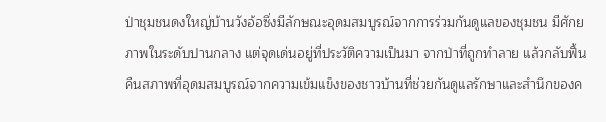ป่าชุมชนดงใหญ่บ้านวังอ้อซึ่งมีลักษณะอุดมสมบูรณ์จากการร่วมกันดูแลของชุมชน มีศักยภาพในระดับปานกลาง แต่จุดเด่นอยู่ที่ประวัติความเป็นมา จากป่าที่ถูกทำลาย แล้วกลับฟื้นคืนสภาพที่อุดมสมบูรณ์จากความเข้มแข็งของชาวบ้านที่ช่วยกันดูแลรักษาและสำนึกของค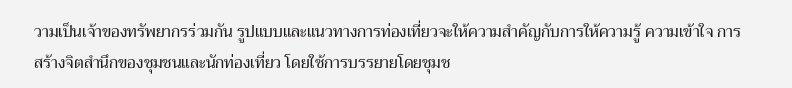วามเป็นเจ้าของทรัพยากรร่วมกัน รูปแบบและแนวทางการท่องเที่ยวจะให้ความสำคัญกับการให้ความรู้ ความเข้าใจ การสร้างจิตสำนึกของชุมชนและนักท่องเที่ยว โดยใช้การบรรยายโดยชุมช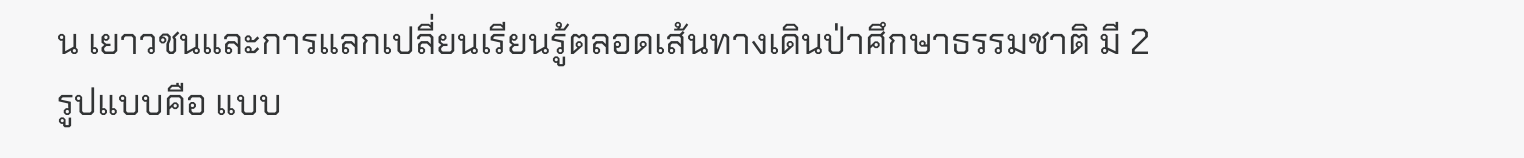น เยาวชนและการแลกเปลี่ยนเรียนรู้ตลอดเส้นทางเดินป่าศึกษาธรรมชาติ มี 2 รูปแบบคือ แบบ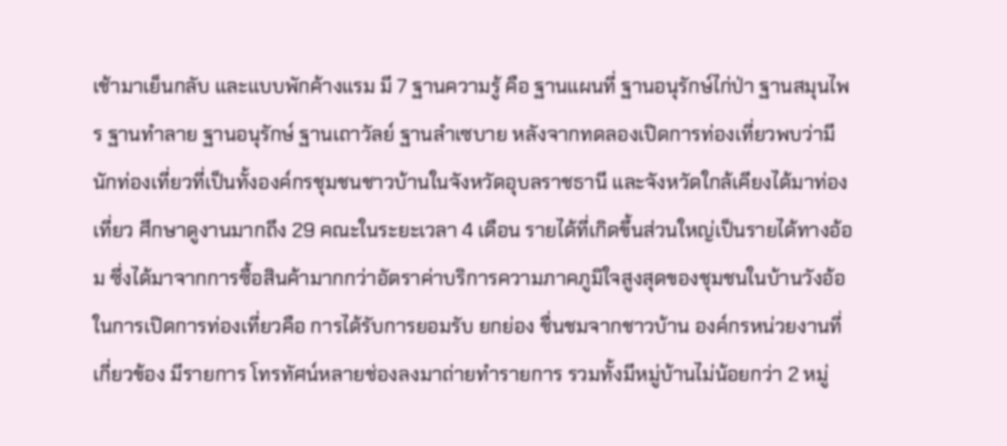เช้ามาเย็นกลับ และแบบพักค้างแรม มี 7 ฐานความรู้ คือ ฐานแผนที่ ฐานอนุรักษ์ไก่ป่า ฐานสมุนไพร ฐานทำลาย ฐานอนุรักษ์ ฐานเถาวัลย์ ฐานลำเซบาย หลังจากทดลองเปิดการท่องเที่ยวพบว่ามีนักท่องเที่ยวที่เป็นทั้งองค์กรชุมชนชาวบ้านในจังหวัดอุบลราชธานี และจังหวัดใกล้เคียงได้มาท่องเที่ยว ศึกษาดูงานมากถึง 29 คณะในระยะเวลา 4 เดือน รายได้ที่เกิดขึ้นส่วนใหญ่เป็นรายได้ทางอ้อม ซึ่งได้มาจากการซื้อสินค้ามากกว่าอัตราค่าบริการความภาคภูมิใจสูงสุดของชุมชนในบ้านวังอ้อในการเปิดการท่องเที่ยวคือ การได้รับการยอมรับ ยกย่อง ชื่นชมจากชาวบ้าน องค์กรหน่วยงานที่เกี่ยวข้อง มีรายการ โทรทัศน์หลายช่องลงมาถ่ายทำรายการ รวมทั้งมีหมู่บ้านไม่น้อยกว่า 2 หมู่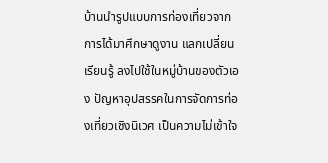บ้านนำรูปแบบการท่องเที่ยวจากการได้มาศึกษาดูงาน แลกเปลี่ยนเรียนรู้ ลงไปใช้ในหมู่บ้านของตัวเอง ปัญหาอุปสรรคในการจัดการท่องเที่ยวเชิงนิเวศ เป็นความไม่เข้าใจ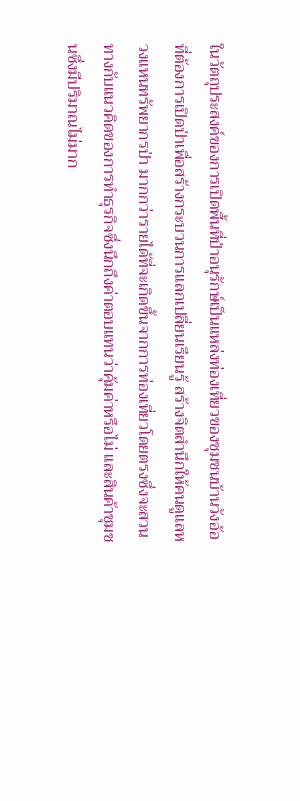ในวัตถุประสงค์ของการเปิดพื้นที่ป่าอนุรักษ์เป็นแหล่งท่องเที่ยวของชุมชนบ้านวังอ้อที่ต้องการเปิดป่าเพื่อสร้างกระบวนการแลกเปลี่ยนเรียนรู้ สร้างจิตสำนึกให้คนดูแลหวงแหนทรัพยากรป่า มากกว่ารายได้ที่จะเกิดขึ้นจากการท่องเที่ยวโดยตรงซึ่งจะสวนทางกับแนวคิดของการทำธุรกิจซึ่งนึกถึงค่าตอบแทนว่าคุ้มค่าหรือไม่ และสินค้าชุมชนซึ่งมีปริมาณไม่มาก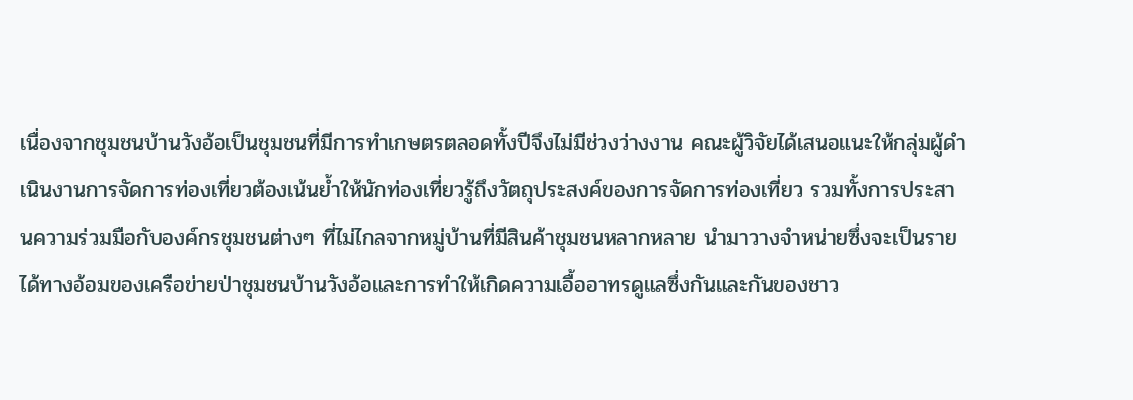เนื่องจากชุมชนบ้านวังอ้อเป็นชุมชนที่มีการทำเกษตรตลอดทั้งปีจึงไม่มีช่วงว่างงาน คณะผู้วิจัยได้เสนอแนะให้กลุ่มผู้ดำเนินงานการจัดการท่องเที่ยวต้องเน้นย้ำให้นักท่องเที่ยวรู้ถึงวัตถุประสงค์ของการจัดการท่องเที่ยว รวมทั้งการประสานความร่วมมือกับองค์กรชุมชนต่างๆ ที่ไม่ไกลจากหมู่บ้านที่มีสินค้าชุมชนหลากหลาย นำมาวางจำหน่ายซึ่งจะเป็นรายได้ทางอ้อมของเครือข่ายป่าชุมชนบ้านวังอ้อและการทำให้เกิดความเอื้ออาทรดูแลซึ่งกันและกันของชาว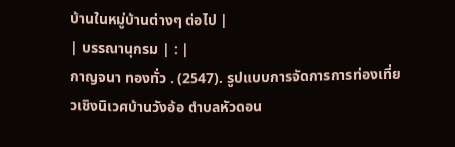บ้านในหมู่บ้านต่างๆ ต่อไป |
| บรรณานุกรม | : |
กาญจนา ทองทั่ว . (2547). รูปแบบการจัดการการท่องเที่ยวเชิงนิเวศบ้านวังอ้อ ตำบลหัวดอน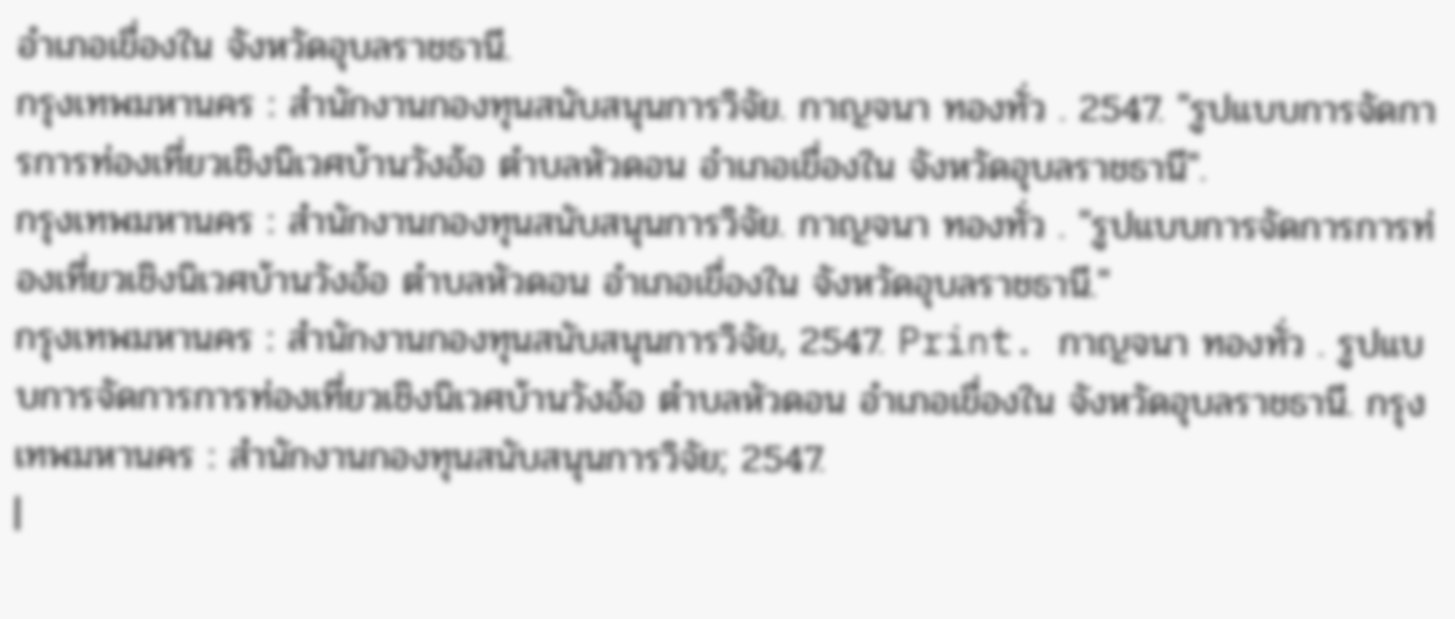อำเภอเขื่องใน จังหวัดอุบลราชธานี.
กรุงเทพมหานคร : สำนักงานกองทุนสนับสนุนการวิจัย. กาญจนา ทองทั่ว . 2547. "รูปแบบการจัดการการท่องเที่ยวเชิงนิเวศบ้านวังอ้อ ตำบลหัวดอน อำเภอเขื่องใน จังหวัดอุบลราชธานี".
กรุงเทพมหานคร : สำนักงานกองทุนสนับสนุนการวิจัย. กาญจนา ทองทั่ว . "รูปแบบการจัดการการท่องเที่ยวเชิงนิเวศบ้านวังอ้อ ตำบลหัวดอน อำเภอเขื่องใน จังหวัดอุบลราชธานี."
กรุงเทพมหานคร : สำนักงานกองทุนสนับสนุนการวิจัย, 2547. Print. กาญจนา ทองทั่ว . รูปแบบการจัดการการท่องเที่ยวเชิงนิเวศบ้านวังอ้อ ตำบลหัวดอน อำเภอเขื่องใน จังหวัดอุบลราชธานี. กรุงเทพมหานคร : สำนักงานกองทุนสนับสนุนการวิจัย; 2547.
|